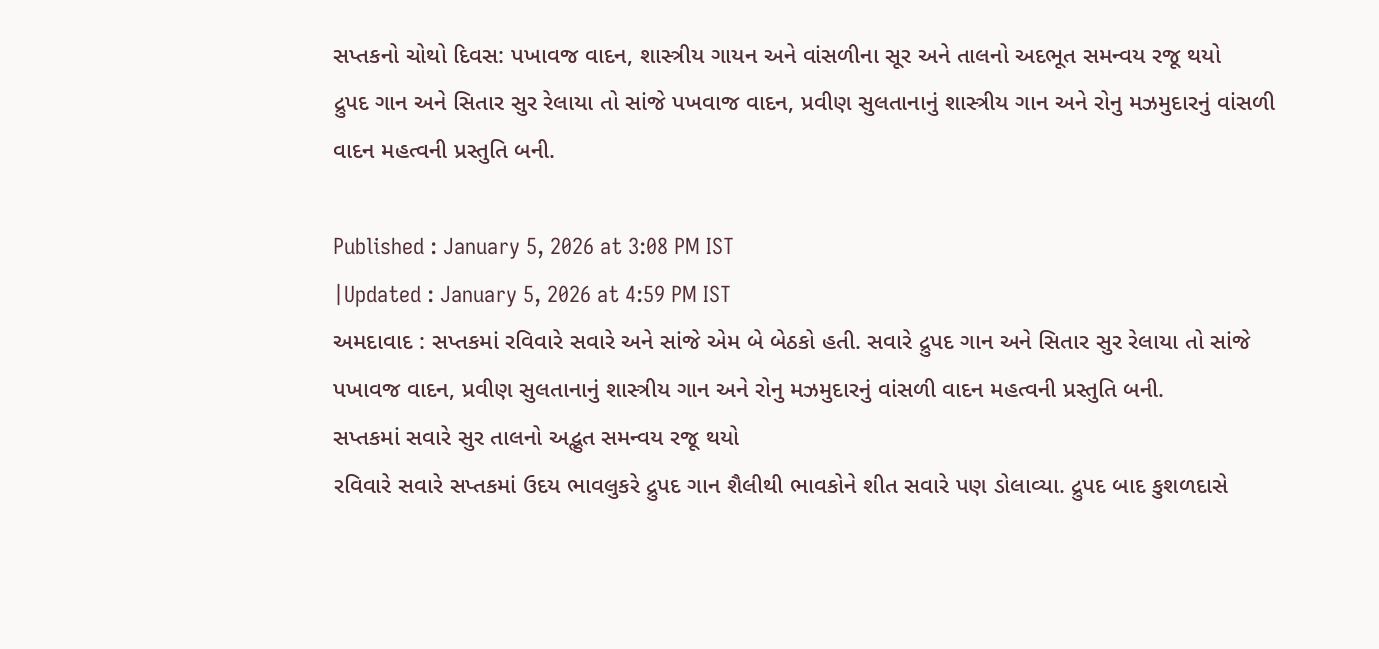સપ્તકનો ચોથો દિવસ: પખાવજ વાદન, શાસ્ત્રીય ગાયન અને વાંસળીના સૂર અને તાલનો અદભૂત સમન્વય રજૂ થયો
દ્રુપદ ગાન અને સિતાર સુર રેલાયા તો સાંજે પખવાજ વાદન, પ્રવીણ સુલતાનાનું શાસ્ત્રીય ગાન અને રોનુ મઝમુદારનું વાંસળી વાદન મહત્વની પ્રસ્તુતિ બની.

Published : January 5, 2026 at 3:08 PM IST
|Updated : January 5, 2026 at 4:59 PM IST
અમદાવાદ : સપ્તકમાં રવિવારે સવારે અને સાંજે એમ બે બેઠકો હતી. સવારે દ્રુપદ ગાન અને સિતાર સુર રેલાયા તો સાંજે પખાવજ વાદન, પ્રવીણ સુલતાનાનું શાસ્ત્રીય ગાન અને રોનુ મઝમુદારનું વાંસળી વાદન મહત્વની પ્રસ્તુતિ બની.
સપ્તકમાં સવારે સુર તાલનો અદ્ભુત સમન્વય રજૂ થયો
રવિવારે સવારે સપ્તકમાં ઉદય ભાવલુકરે દ્રુપદ ગાન શૈલીથી ભાવકોને શીત સવારે પણ ડોલાવ્યા. દ્રુપદ બાદ કુશળદાસે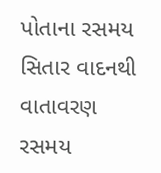પોતાના રસમય સિતાર વાદનથી વાતાવરણ રસમય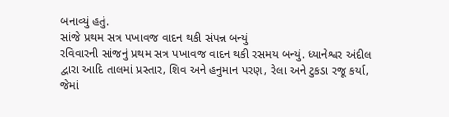બનાવ્યું હતું.
સાંજે પ્રથમ સત્ર પખાવજ વાદન થકી સંપન્ન બન્યું
રવિવારની સાંજનું પ્રથમ સત્ર પખાવજ વાદન થકી રસમય બન્યું. ધ્યાનેશ્વર અંદીલ દ્વારા આદિ તાલમાં પ્રસ્તાર, શિવ અને હનુમાન પરણ, રેલા અને ટુકડા રજૂ કર્યા, જેમાં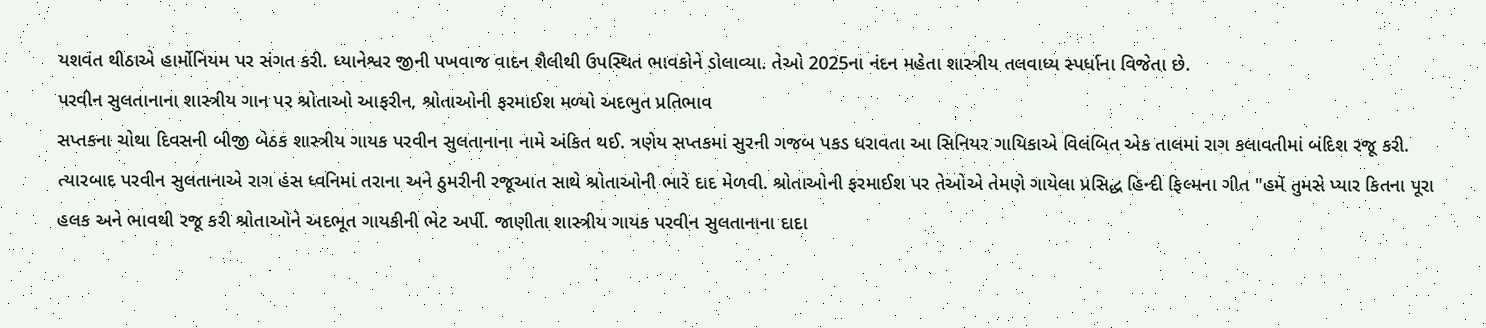યશવંત થીઠાએ હાર્મોનિયમ પર સંગત કરી. ધ્યાનેશ્વર જીની પખવાજ વાદન શૈલીથી ઉપસ્થિત ભાવકોને ડોલાવ્યા. તેઓ 2025ના નંદન મહેતા શાસ્ત્રીય તલવાધ્ય સ્પર્ધાના વિજેતા છે.
પરવીન સુલતાનાના શાસ્ત્રીય ગાન પર શ્રોતાઓ આફરીન, શ્રોતાઓની ફરમાઈશ મળ્યો અદભુત પ્રતિભાવ
સપ્તકના ચોથા દિવસની બીજી બેઠક શાસ્ત્રીય ગાયક પરવીન સુલતાનાના નામે અંકિત થઈ. ત્રણેય સપ્તકમાં સુરની ગજબ પકડ ધરાવતા આ સિનિયર ગાયિકાએ વિલંબિત એક તાલમાં રાગ કલાવતીમાં બંદિશ રજૂ કરી. ત્યારબાદ પરવીન સુલતાનાએ રાગ હંસ ધ્વનિમાં તરાના અને ઠુમરીની રજૂઆત સાથે શ્રોતાઓની ભારે દાદ મેળવી. શ્રોતાઓની ફરમાઈશ પર તેઓએ તેમણે ગાયેલા પ્રસિદ્ધ હિન્દી ફિલ્મના ગીત "હમેં તુમસે પ્યાર કિતના પૂરા હલક અને ભાવથી રજૂ કરી શ્રોતાઓને અદભૂત ગાયકીની ભેટ અર્પી. જાણીતા શાસ્ત્રીય ગાયક પરવીન સુલતાનાના દાદા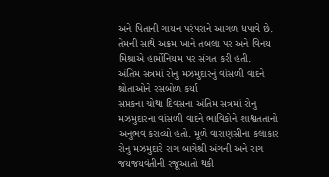અને પિતાની ગાયન પરંપરાને આગળ ધપાવે છે. તેમની સાથે અક્રમ ખાને તબલા પર અને વિનય મિશ્રાએ હાર્મોનિયમ પર સંગત કરી હતી.
અંતિમ સત્રમાં રોનુ મઝમુદારનું વાંસળી વાદને શ્રોતાઓને રસબોળ કર્યા
સપ્તકના ચોથા દિવસના અંતિમ સત્રમાં રોનુ મઝમુદારના વાંસળી વાદને ભાવિકોને શાશ્વતતાનો અનુભવ કરાવ્યો હતો. મૂળે વારાણસીના કલાકાર રોનુ મઝમુદારે રાગ બાગેશ્રી અંગની અને રાગ જયજયવંતીની રજૂઆતો થકી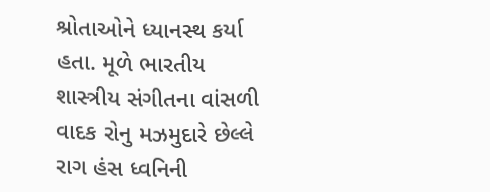શ્રોતાઓને ધ્યાનસ્થ કર્યા હતા. મૂળે ભારતીય શાસ્ત્રીય સંગીતના વાંસળી વાદક રોનુ મઝમુદારે છેલ્લે રાગ હંસ ધ્વનિની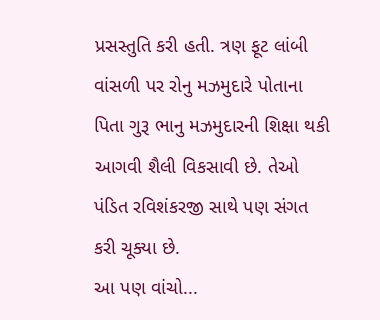પ્રસસ્તુતિ કરી હતી. ત્રણ ફૂટ લાંબી વાંસળી પર રોનુ મઝમુદારે પોતાના પિતા ગુરૂ ભાનુ મઝમુદારની શિક્ષા થકી આગવી શૈલી વિકસાવી છે. તેઓ પંડિત રવિશંકરજી સાથે પણ સંગત કરી ચૂક્યા છે.
આ પણ વાંચો...